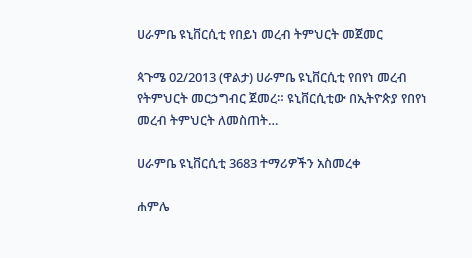ሀራምቤ ዩኒቨርሲቲ የበይነ መረብ ትምህርት መጀመር

ጳጉሜ 02/2013 (ዋልታ) ሀራምቤ ዩኒቨርሲቲ የበየነ መረብ የትምህርት መርኃግብር ጀመረ። ዩኒቨርሲቲው በኢትዮጵያ የበየነ መረብ ትምህርት ለመስጠት…

ሀራምቤ ዩኒቨርሲቲ 3683 ተማሪዎችን አስመረቀ

ሐምሌ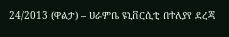24/2013 (ዋልታ) – ሀራምቤ ዩኒቨርሲቲ በተለያየ ደረጃ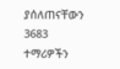ያሰለጠናቸውን 3683 ተማሪዎችን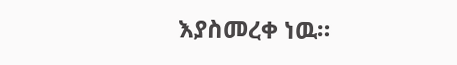እያስመረቀ ነዉ።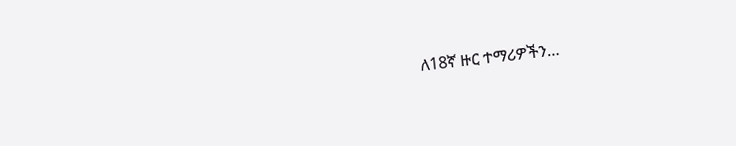ለ18ኛ ዙር ተማሪዎችን…